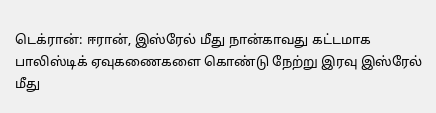டெக்ரான்: ஈரான், இஸ்ரேல் மீது நான்காவது கட்டமாக பாலிஸ்டிக் ஏவுகணைகளை கொண்டு நேற்று இரவு இஸ்ரேல் மீது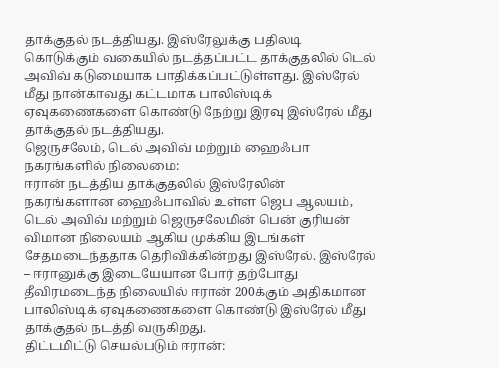தாக்குதல் நடத்தியது. இஸ்ரேலுக்கு பதிலடி கொடுக்கும் வகையில் நடத்தப்பட்ட தாக்குதலில் டெல் அவிவ் கடுமையாக பாதிக்கப்பட்டுள்ளது. இஸ்ரேல் மீது நான்காவது கட்டமாக பாலிஸ்டிக் ஏவுகணைகளை கொண்டு நேற்று இரவு இஸ்ரேல் மீது தாக்குதல் நடத்தியது.
ஜெருசலேம், டெல் அவிவ் மற்றும் ஹைஃபா நகரங்களில் நிலைமை:
ஈரான் நடத்திய தாக்குதலில் இஸ்ரேலின் நகரங்களான ஹைஃபாவில் உள்ள ஜெப ஆலயம், டெல் அவிவ் மற்றும் ஜெருசலேமின் பென் குரியன் விமான நிலையம் ஆகிய முக்கிய இடங்கள் சேதமடைந்ததாக தெரிவிக்கின்றது இஸ்ரேல். இஸ்ரேல் – ஈரானுக்கு இடையேயான போர் தற்போது தீவிரமடைந்த நிலையில் ஈரான் 200க்கும் அதிகமான பாலிஸ்டிக் ஏவுகணைகளை கொண்டு இஸ்ரேல் மீது தாக்குதல் நடத்தி வருகிறது.
திட்டமிட்டு செயல்படும் ஈரான்: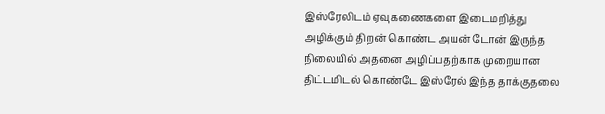இஸ்ரேலிடம் ஏவுகணைகளை இடைமறித்து அழிக்கும் திறன் கொண்ட அயன் டோன் இருந்த நிலையில் அதனை அழிப்பதற்காக முறையான திட்டமிடல் கொண்டே இஸ்ரேல் இந்த தாக்குதலை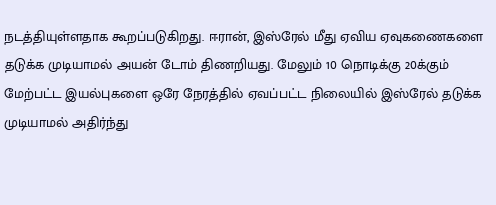நடத்தியுள்ளதாக கூறப்படுகிறது. ஈரான், இஸ்ரேல் மீது ஏவிய ஏவுகணைகளை தடுக்க முடியாமல் அயன் டோம் திணறியது. மேலும் 10 நொடிக்கு 20க்கும் மேற்பட்ட இயல்புகளை ஒரே நேரத்தில் ஏவப்பட்ட நிலையில் இஸ்ரேல் தடுக்க முடியாமல் அதிர்ந்து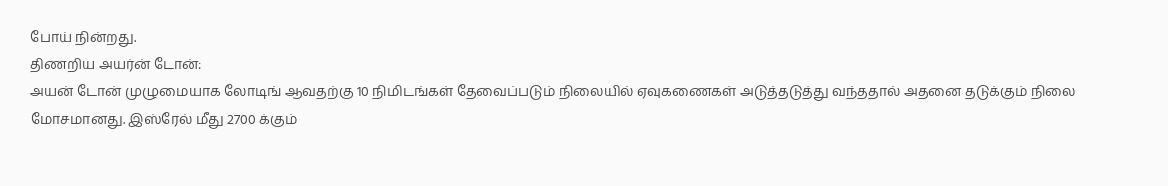போய் நின்றது.
திணறிய அயர்ன் டோன்:
அயன் டோன் முழுமையாக லோடிங் ஆவதற்கு 10 நிமிடங்கள் தேவைப்படும் நிலையில் ஏவுகணைகள் அடுத்தடுத்து வந்ததால் அதனை தடுக்கும் நிலை மோசமானது. இஸ்ரேல் மீது 2700 க்கும்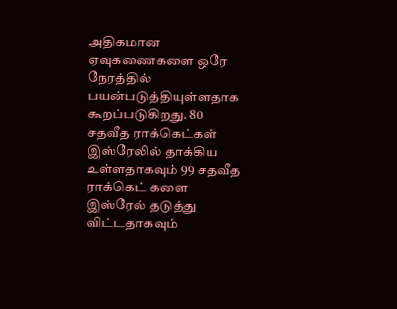அதிகமான ஏவுகணைகளை ஒரே நேரத்தில் பயன்படுத்தியுள்ளதாக கூறப்படுகிறது. 80 சதவீத ராக்கெட்கள் இஸ்ரேலில் தாக்கிய உள்ளதாகவும் 99 சதவீத ராக்கெட் களை இஸ்ரேல் தடுத்து விட்டதாகவும்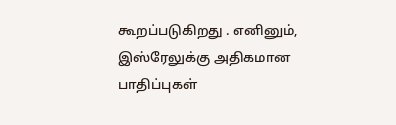கூறப்படுகிறது . எனினும், இஸ்ரேலுக்கு அதிகமான பாதிப்புகள்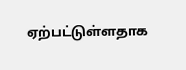ஏற்பட்டுள்ளதாக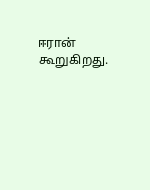ஈரான் கூறுகிறது.